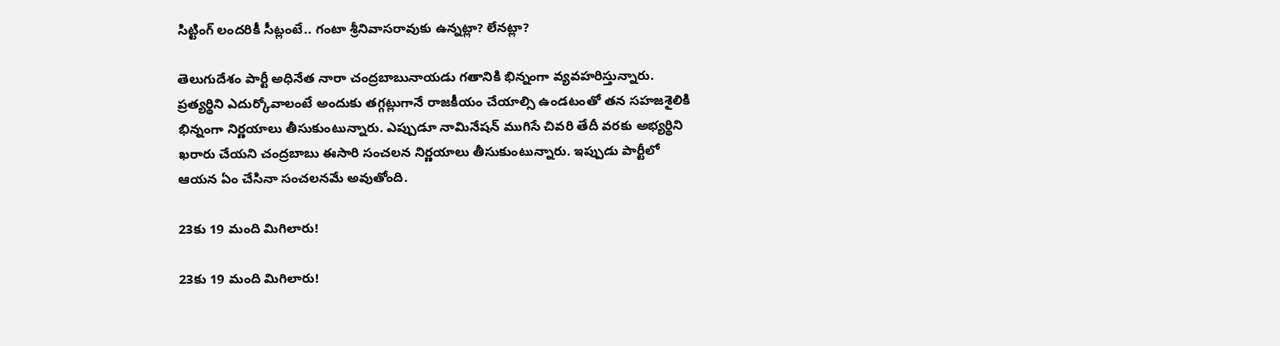సిట్టింగ్ లంద‌రికీ సీట్లంటే.. గంటా శ్రీ‌నివాస‌రావుకు ఉన్న‌ట్లా? లేన‌ట్లా?

తెలుగుదేశం పార్టీ అధినేత నారా చంద్ర‌బాబునాయ‌డు గ‌తానికి భిన్నంగా వ్య‌వ‌హ‌రిస్తున్నారు. ప్ర‌త్య‌ర్థిని ఎదుర్కోవాలంటే అందుకు త‌గ్గ‌ట్లుగానే రాజ‌కీయం చేయాల్సి ఉండ‌టంతో త‌న స‌హ‌జ‌శైలికి భిన్నంగా నిర్ణ‌యాలు తీసుకుంటున్నారు. ఎప్పుడూ నామినేష‌న్ ముగిసే చివ‌రి తేదీ వ‌ర‌కు అభ్య‌ర్థిని ఖ‌రారు చేయ‌ని చంద్ర‌బాబు ఈసారి సంచ‌ల‌న నిర్ణ‌యాలు తీసుకుంటున్నారు. ఇప్పుడు పార్టీలో ఆయ‌న ఏం చేసినా సంచ‌ల‌న‌మే అవుతోంది.

23కు 19 మంది మిగిలారు!

23కు 19 మంది మిగిలారు!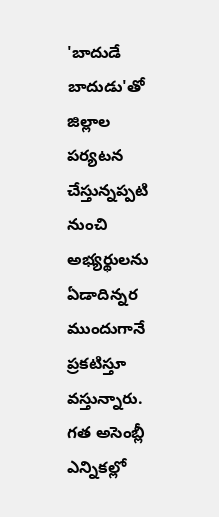'బాదుడే బాదుడు'తో జిల్లాల ప‌ర్య‌ట‌న చేస్తున్న‌ప్ప‌టి నుంచి అభ్య‌ర్థుల‌ను ఏడాదిన్న‌ర ముందుగానే ప్ర‌క‌టిస్తూ వస్తున్నారు. గ‌త అసెంబ్లీ ఎన్నిక‌ల్లో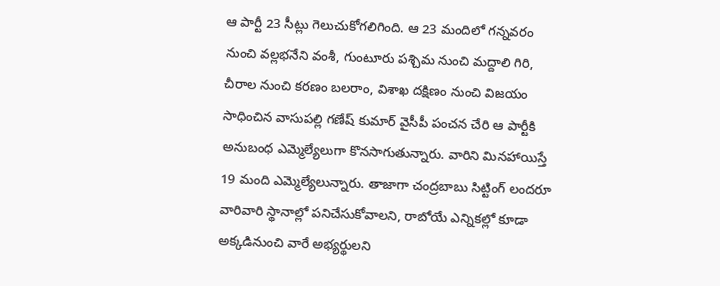ఆ పార్టీ 23 సీట్లు గెలుచుకోగ‌లిగింది. ఆ 23 మందిలో గ‌న్న‌వ‌రం నుంచి వ‌ల్ల‌భ‌నేని వంశీ, గుంటూరు ప‌శ్చిమ నుంచి మ‌ద్దాలి గిరి, చీరాల నుంచి క‌ర‌ణం బ‌ల‌రాం, విశాఖ ద‌క్షిణం నుంచి విజయం సాధించిన వాసుప‌ల్లి గ‌ణేష్ కుమార్ వైసీపీ పంచ‌న చేరి ఆ పార్టీకి అనుబంధ ఎమ్మెల్యేలుగా కొన‌సాగుతున్నారు. వారిని మిన‌హాయిస్తే 19 మంది ఎమ్మెల్యేలున్నారు. తాజాగా చంద్ర‌బాబు సిట్టింగ్ లంద‌రూ వారివారి స్థానాల్లో ప‌నిచేసుకోవాల‌ని, రాబోయే ఎన్నిక‌ల్లో కూడా అక్క‌డినుంచి వారే అభ్య‌ర్థుల‌ని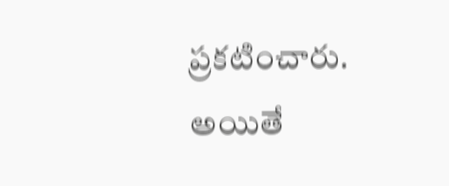ప్ర‌క‌టించారు. అయితే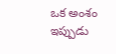ఒక అంశం ఇప్పుడు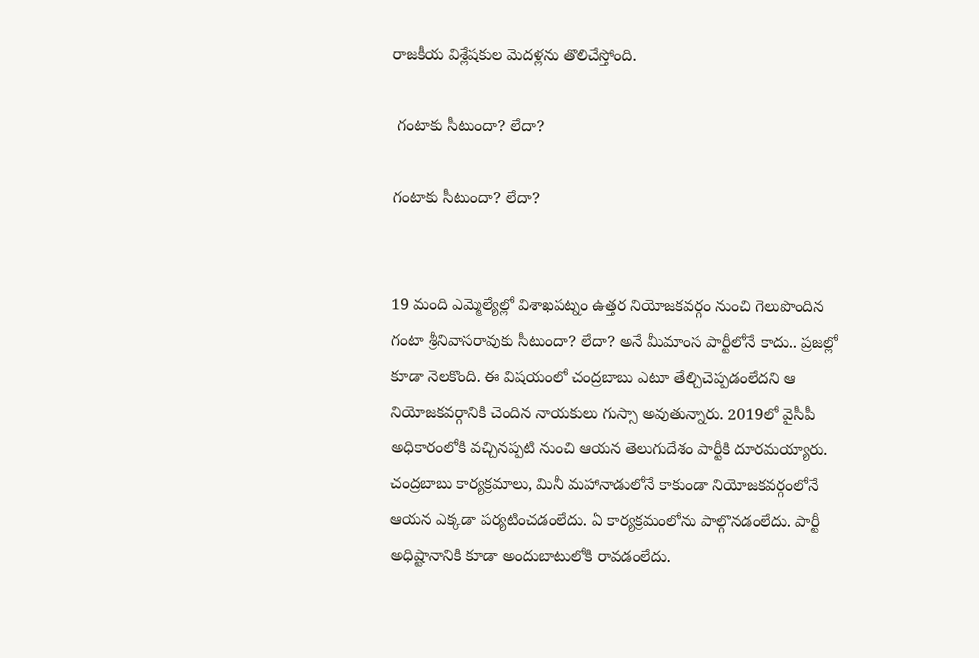రాజ‌కీయ విశ్లేష‌కుల మెద‌ళ్ల‌ను తొలిచేస్తోంది.

 గంటాకు సీటుందా? లేదా?

గంటాకు సీటుందా? లేదా?


19 మంది ఎమ్మెల్యేల్లో విశాఖ‌ప‌ట్నం ఉత్త‌ర నియోజ‌క‌వ‌ర్గం నుంచి గెలుపొందిన గంటా శ్రీ‌నివాస‌రావుకు సీటుందా? లేదా? అనే మీమాంస పార్టీలోనే కాదు.. ప్ర‌జ‌ల్లో కూడా నెల‌కొంది. ఈ విషయంలో చంద్రబాబు ఎటూ తేల్చిచెప్పడంలేదని ఆ నియోజకవర్గానికి చెందిన నాయకులు గుస్సా అవుతున్నారు. 2019లో వైసీపీ అధికారంలోకి వ‌చ్చిన‌ప్ప‌టి నుంచి ఆయ‌న తెలుగుదేశం పార్టీకి దూర‌మ‌య్యారు. చంద్ర‌బాబు కార్య‌క్ర‌మాలు, మినీ మ‌హానాడులోనే కాకుండా నియోజ‌క‌వ‌ర్గంలోనే ఆయ‌న ఎక్క‌డా ప‌ర్య‌టించ‌డంలేదు. ఏ కార్య‌క్ర‌మంలోను పాల్గొన‌డంలేదు. పార్టీ అధిష్టానానికి కూడా అందుబాటులోకి రావ‌డంలేదు.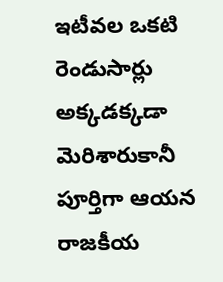ఇటీవ‌ల ఒక‌టి రెండుసార్లు అక్క‌డ‌క్క‌డా మెరిశారుకానీ పూర్తిగా ఆయ‌న రాజ‌కీయ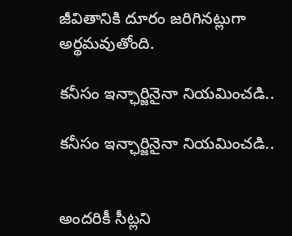జీవితానికి దూరం జ‌రిగిన‌ట్లుగా అర్థ‌మ‌వుతోంది.

కనీసం ఇన్ఛార్జినైనా నియమించడి..

కనీసం ఇన్ఛార్జినైనా నియమించడి..


అందరికీ సీట్లని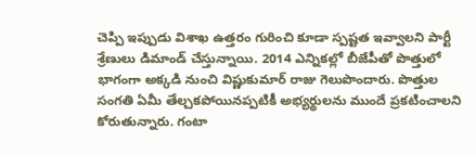చెప్పి ఇప్పుడు విశాఖ ఉత్తరం గురించి కూడా స్పష్టత ఇవ్వాలని పార్టీ శ్రేణులు డిమాండ్ చేస్తున్నాయి. 2014 ఎన్నికల్లో బీజేపీతో పొత్తులో భాగంగా అక్కడి నుంచి విష్ణుకుమార్ రాజు గెలుపొందారు. పొత్తుల సంగతి ఏమీ తేల్చకపోయినప్పటికీ అభ్యర్థులను ముందే ప్రకటించాలని కోరుతున్నారు. గంటా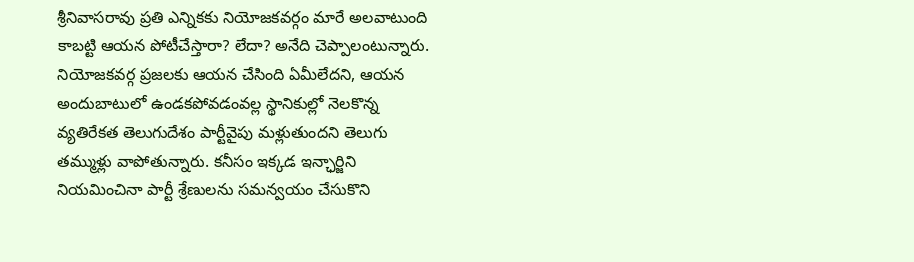శ్రీనివాసరావు ప్రతి ఎన్నికకు నియోజకవర్గం మారే అలవాటుంది కాబట్టి ఆయన పోటీచేస్తారా? లేదా? అనేది చెప్పాలంటున్నారు. నియోజకవర్గ ప్రజలకు ఆయన చేసింది ఏమీలేదని, ఆయన అందుబాటులో ఉండకపోవడంవల్ల స్థానికుల్లో నెలకొన్న వ్యతిరేకత తెలుగుదేశం పార్టీవైపు మళ్లుతుందని తెలుగు తమ్ముళ్లు వాపోతున్నారు. కనీసం ఇక్కడ ఇన్ఛార్జిని నియమించినా పార్టీ శ్రేణులను సమన్వయం చేసుకొని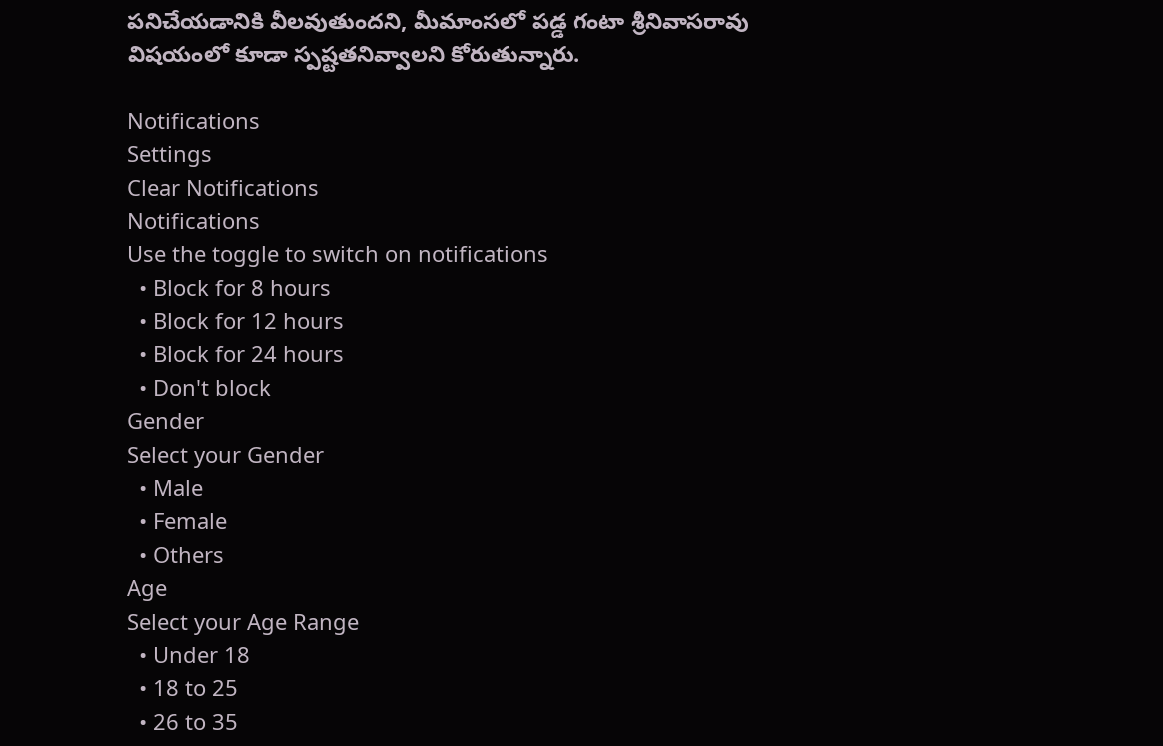పనిచేయడానికి వీలవుతుందని, మీమాంసలో పడ్డ గంటా శ్రీనివాసరావు విషయంలో కూడా స్పష్టతనివ్వాలని కోరుతున్నారు.

Notifications
Settings
Clear Notifications
Notifications
Use the toggle to switch on notifications
  • Block for 8 hours
  • Block for 12 hours
  • Block for 24 hours
  • Don't block
Gender
Select your Gender
  • Male
  • Female
  • Others
Age
Select your Age Range
  • Under 18
  • 18 to 25
  • 26 to 35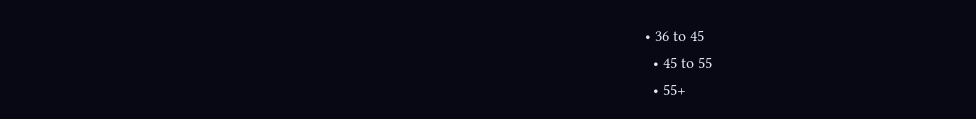• 36 to 45
  • 45 to 55
  • 55+